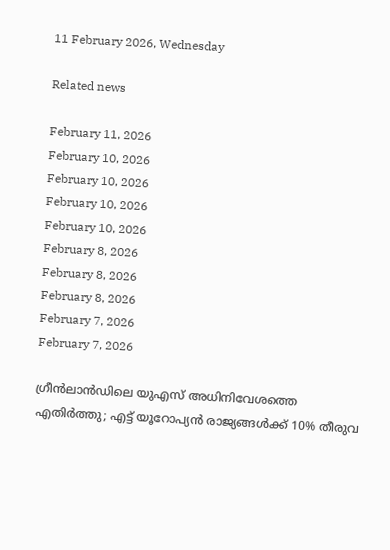11 February 2026, Wednesday

Related news

February 11, 2026
February 10, 2026
February 10, 2026
February 10, 2026
February 10, 2026
February 8, 2026
February 8, 2026
February 8, 2026
February 7, 2026
February 7, 2026

ഗ്രീൻലാൻഡിലെ യുഎസ് അധിനിവേശത്തെ എതിര്‍ത്തു; എട്ട് യൂറോപ്യൻ രാജ്യങ്ങൾക്ക് 10% തീരുവ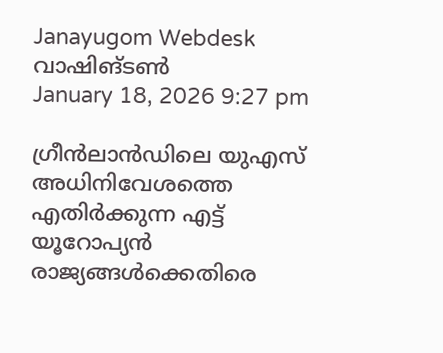Janayugom Webdesk
വാഷിങ്ടണ്‍
January 18, 2026 9:27 pm

ഗ്രീൻലാൻഡിലെ യുഎസ് അധിനിവേശത്തെ എതിർക്കുന്ന എട്ട് യൂറോപ്യൻ രാജ്യങ്ങൾക്കെതിരെ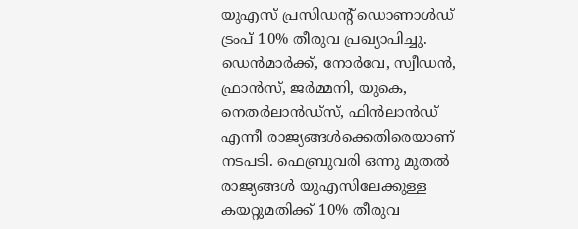യുഎസ് പ്രസിഡന്റ് ഡൊണാള്‍ഡ് ട്രംപ് 10% തീരുവ പ്രഖ്യാപിച്ചു. ഡെൻമാർക്ക്, നോർവേ, സ്വീഡൻ, ഫ്രാൻസ്, ജർമ്മനി, യുകെ, നെതർലാൻഡ്‌സ്, ഫിൻലാൻഡ് എന്നീ രാജ്യങ്ങള്‍ക്കെതിരെയാണ് നടപടി. ഫെബ്രുവരി ഒന്നു മുതല്‍ രാജ്യങ്ങൾ യുഎസിലേക്കുള്ള കയറ്റുമതിക്ക് 10% തീരുവ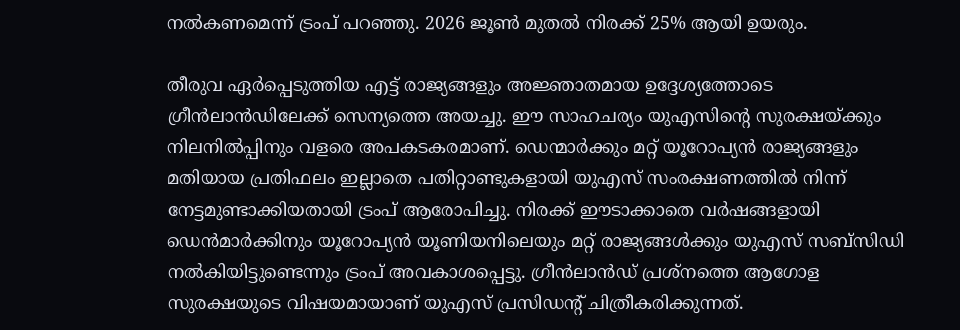നൽകണമെന്ന് ട്രംപ് പറഞ്ഞു. 2026 ജൂൺ മുതൽ നിരക്ക് 25% ആയി ഉയരും.

തീരുവ ഏര്‍പ്പെടുത്തിയ എട്ട് രാജ്യങ്ങളും അജ്ഞാതമായ ഉദ്ദേശ്യത്തോടെ ഗ്രീന്‍ലാന്‍ഡിലേക്ക് സെന്യത്തെ അയച്ചു. ഈ സാഹചര്യം യുഎസിന്റെ സുരക്ഷയ്ക്കും നിലനില്‍പ്പിനും വളരെ അപകടകരമാണ്. ഡെന്മാര്‍ക്കും മറ്റ് യൂറോപ്യന്‍ രാജ്യങ്ങളും മതിയായ പ്രതിഫലം ഇല്ലാതെ പതിറ്റാണ്ടുകളായി യുഎസ് സംരക്ഷണത്തില്‍ നിന്ന് നേട്ടമുണ്ടാക്കിയതായി ട്രംപ് ആരോപിച്ചു. നിരക്ക് ഈടാക്കാതെ വർഷങ്ങളായി ഡെൻമാർക്കിനും യൂറോപ്യൻ യൂണിയനിലെയും മറ്റ് രാജ്യങ്ങള്‍ക്കും യുഎസ് സബ്സിഡി നല്‍കിയിട്ടുണ്ടെന്നും ട്രംപ് അവകാശപ്പെട്ടു. ഗ്രീന്‍ലാന്‍ഡ് പ്രശ്നത്തെ ആഗോള സുരക്ഷയുടെ വിഷയമായാണ് യുഎസ് പ്രസിഡന്റ് ചിത്രീകരിക്കുന്നത്.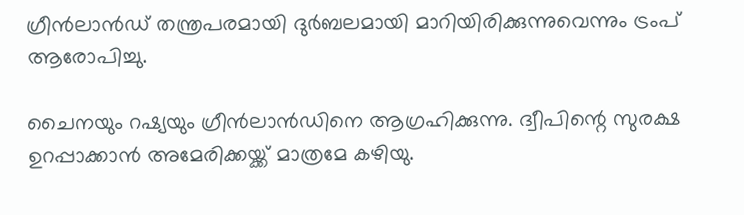ഗ്രീൻലാൻഡ് തന്ത്രപരമായി ദുർബലമായി മാറിയിരിക്കുന്നുവെന്നും ട്രംപ് ആരോപിച്ചു.

ചൈനയും റഷ്യയും ഗ്രീൻലാൻഡിനെ ആഗ്രഹിക്കുന്നു. ദ്വീപിന്റെ സുരക്ഷ ഉറപ്പാക്കാന്‍ അമേരിക്കയ്ക്ക് മാത്രമേ കഴിയു.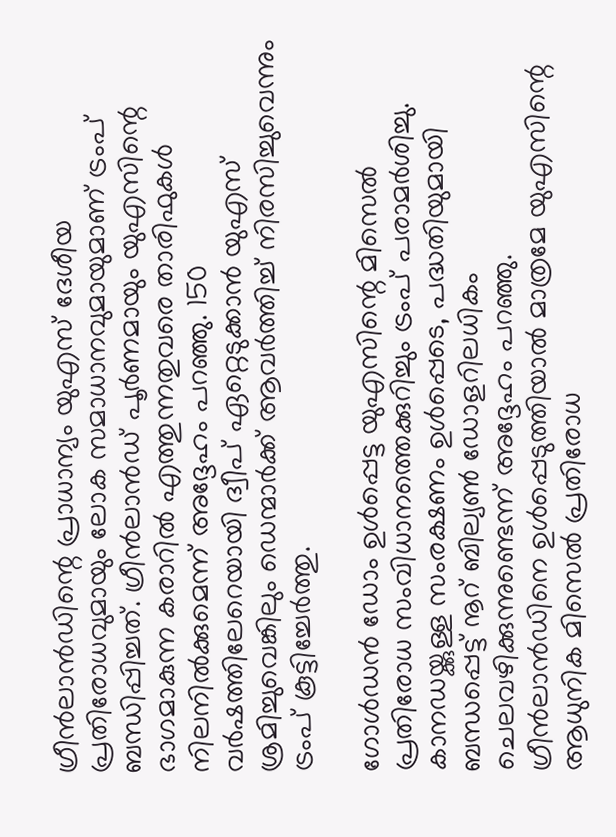ഗ്രീന്‍ലാന്‍ഡിന്റെ പ്രാധാന്യം യുഎസ് ദേശീയ പ്രതിരോധവുമായും ലോക സമാധാനവുമായുമാണ് ട്രംപ് ബന്ധിപ്പിച്ചത്. ഗ്രീൻലാൻഡ് പൂർണമായും യുഎസിന്റെ ഭാഗമാകുന്ന കരാറില്‍ എത്തുന്നതുവരെ താരിഫുകള്‍ നിലനില്‍ക്കുമെന്ന് അദ്ദേഹം പറഞ്ഞു. 150 വര്‍ഷത്തിലേറെയായി ദ്വീപ് ഏറ്റെടുക്കാന്‍ യുഎസ് ശ്രമിച്ചുവെങ്കിലും ഡെന്മാര്‍ക്ക് ആവര്‍ത്തിച്ച് നിരസിച്ചുവെന്നും ട്രംപ് കൂട്ടിച്ചേര്‍ത്തു.

ഗോള്‍ഡന്‍ ഡോം ഉള്‍പ്പെട്ട യുഎസിന്റെ മിസെല്‍ പ്രതിരോധ സംവിധാനത്തെക്കുറിച്ചും ട്രംപ് പരാമര്‍ശിച്ചു. കാനഡയ്ക്കുള്ള സംരക്ഷണം ഉള്‍പ്പെടെ, പദ്ധതിയുമായി ബന്ധപ്പെട്ട് നൂറ് ബില്യണ്‍ ഡോളറിലധികം ചെലവഴിക്കുന്നുണ്ടെന്ന് അദ്ദേഹം പറഞ്ഞു. ഗ്രീന്‍ലാന്‍ഡിനെ ഉള്‍പ്പെടുത്തിയാല്‍ മാത്രമേ യുഎസിന്റെ ആധുനിക മിസെല്‍ പ്രതിരോധ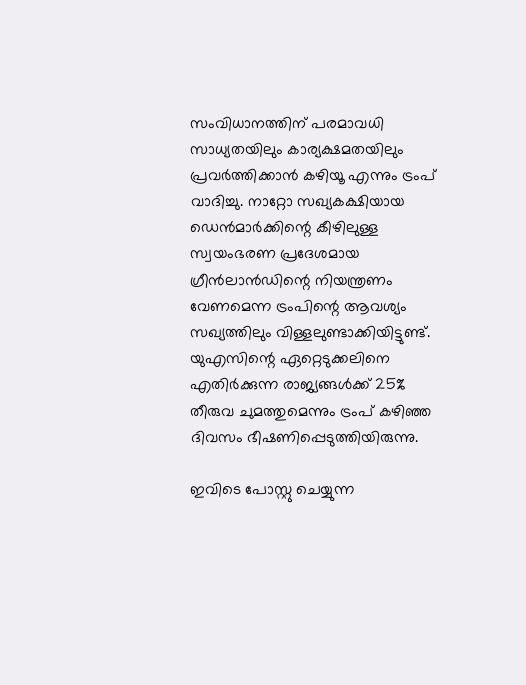സംവിധാനത്തിന് പരമാവധി സാധ്യതയിലും കാര്യക്ഷമതയിലും പ്രവര്‍ത്തിക്കാന്‍ കഴിയൂ എന്നും ട്രംപ് വാദിച്ചു. നാറ്റോ സഖ്യകക്ഷിയായ ഡെൻമാർക്കിന്റെ കീഴിലുള്ള സ്വയംഭരണ പ്രദേശമായ ഗ്രീൻലാൻഡിന്റെ നിയന്ത്രണം വേണമെന്ന ട്രംപിന്റെ ആവശ്യം സഖ്യത്തിലും വിള്ളലുണ്ടാക്കിയിട്ടുണ്ട്. യുഎസിന്റെ ഏറ്റെടുക്കലിനെ എതിര്‍ക്കുന്ന രാജ്യങ്ങള്‍ക്ക് 25% തീരുവ ചുമത്തുമെന്നും ട്രംപ് കഴിഞ്ഞ ദിവസം ഭീഷണിപ്പെടുത്തിയിരുന്നു.

ഇവിടെ പോസ്റ്റു ചെയ്യുന്ന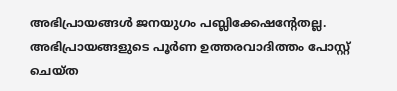അഭിപ്രായങ്ങള്‍ ജനയുഗം പബ്ലിക്കേഷന്റേതല്ല. അഭിപ്രായങ്ങളുടെ പൂര്‍ണ ഉത്തരവാദിത്തം പോസ്റ്റ് ചെയ്ത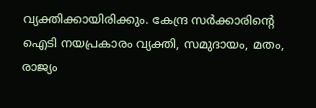വ്യക്തിക്കായിരിക്കും. കേന്ദ്ര സര്‍ക്കാരിന്റെ ഐടി നയപ്രകാരം വ്യക്തി, സമുദായം, മതം, രാജ്യം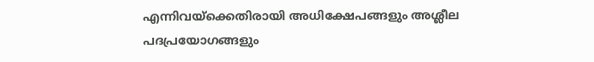എന്നിവയ്‌ക്കെതിരായി അധിക്ഷേപങ്ങളും അശ്ലീല പദപ്രയോഗങ്ങളും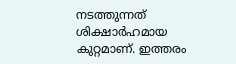നടത്തുന്നത് ശിക്ഷാര്‍ഹമായ കുറ്റമാണ്. ഇത്തരം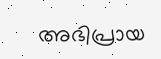അഭിപ്രായ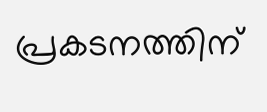പ്രകടനത്തിന്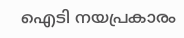ഐടി നയപ്രകാരം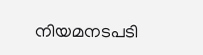നിയമനടപടി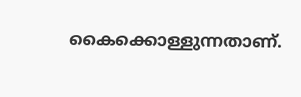കൈക്കൊള്ളുന്നതാണ്.